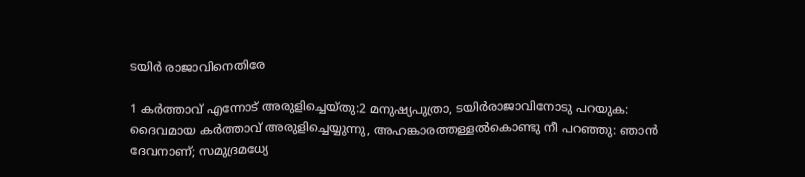ടയിര്‍ രാജാവിനെതിരേ

1 കര്‍ത്താവ് എന്നോട് അരുളിച്ചെയ്തു:2 മനുഷ്യപുത്രാ, ടയിര്‍രാജാവിനോടു പറയുക: ദൈവമായ കര്‍ത്താവ് അരുളിച്ചെയ്യുന്നു, അഹങ്കാരത്തള്ളല്‍കൊണ്ടു നീ പറഞ്ഞു: ഞാന്‍ ദേവനാണ്; സമുദ്രമധ്യേ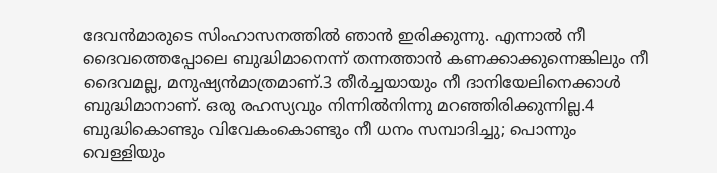ദേവന്‍മാരുടെ സിംഹാസനത്തില്‍ ഞാന്‍ ഇരിക്കുന്നു. എന്നാല്‍ നീ ദൈവത്തെപ്പോലെ ബുദ്ധിമാനെന്ന് തന്നത്താന്‍ കണക്കാക്കുന്നെങ്കിലും നീ ദൈവമല്ല, മനുഷ്യന്‍മാത്രമാണ്.3 തീര്‍ച്ചയായും നീ ദാനിയേലിനെക്കാള്‍ ബുദ്ധിമാനാണ്. ഒരു രഹസ്യവും നിന്നില്‍നിന്നു മറഞ്ഞിരിക്കുന്നില്ല.4 ബുദ്ധികൊണ്ടും വിവേകംകൊണ്ടും നീ ധനം സമ്പാദിച്ചു; പൊന്നും വെള്ളിയും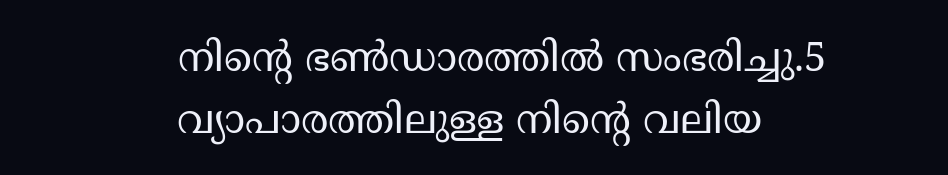നിന്റെ ഭണ്‍ഡാരത്തില്‍ സംഭരിച്ചു.5 വ്യാപാരത്തിലുള്ള നിന്റെ വലിയ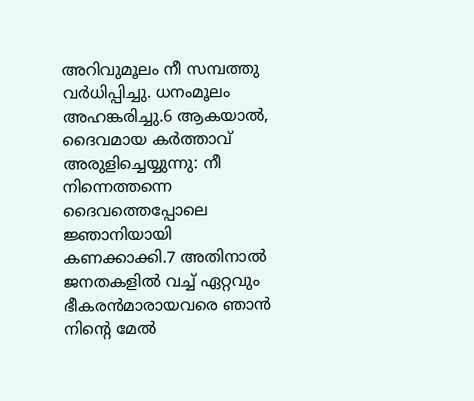അറിവുമൂലം നീ സമ്പത്തു വര്‍ധിപ്പിച്ചു. ധനംമൂലം അഹങ്കരിച്ചു.6 ആകയാല്‍, ദൈവമായ കര്‍ത്താവ് അരുളിച്ചെയ്യുന്നു: നീ നിന്നെത്തന്നെ ദൈവത്തെപ്പോലെ ജ്ഞാനിയായി കണക്കാക്കി.7 അതിനാല്‍ ജനതകളില്‍ വച്ച് ഏറ്റവും ഭീകരന്‍മാരായവരെ ഞാന്‍ നിന്റെ മേല്‍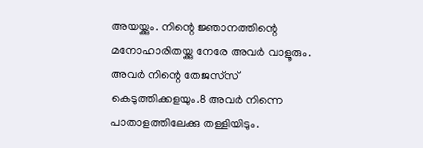അയയ്ക്കും. നിന്റെ ജ്ഞാനത്തിന്റെ മനോഹാരിതയ്ക്കു നേരേ അവര്‍ വാളൂരും. അവര്‍ നിന്റെ തേജസ്‌സ് കെടുത്തിക്കളയും.8 അവര്‍ നിന്നെ പാതാളത്തിലേക്കു തള്ളിയിടും.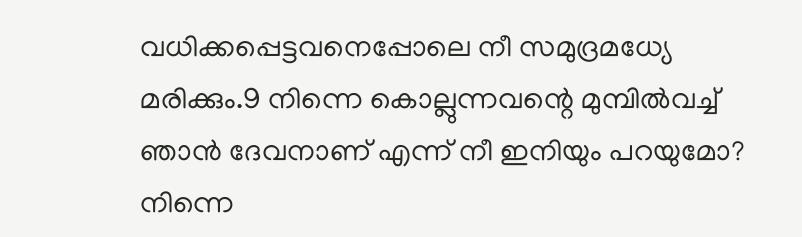വധിക്കപ്പെട്ടവനെപ്പോലെ നീ സമുദ്രമധ്യേ മരിക്കും.9 നിന്നെ കൊല്ലുന്നവന്റെ മുമ്പില്‍വച്ച് ഞാന്‍ ദേവനാണ് എന്ന് നീ ഇനിയും പറയുമോ? നിന്നെ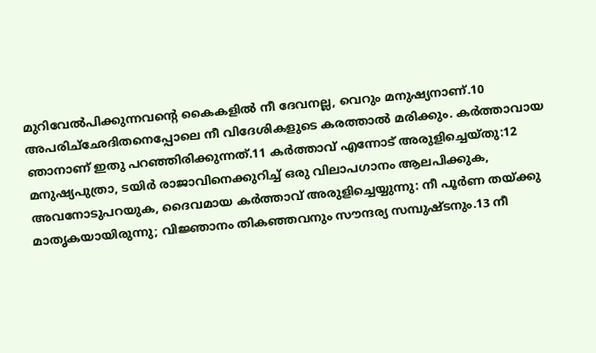മുറിവേല്‍പിക്കുന്നവന്റെ കൈകളില്‍ നീ ദേവനല്ല, വെറും മനുഷ്യനാണ്.10 അപരിച്‌ഛേദിതനെപ്പോലെ നീ വിദേശികളുടെ കരത്താല്‍ മരിക്കും. കര്‍ത്താവായ ഞാനാണ് ഇതു പറഞ്ഞിരിക്കുന്നത്.11 കര്‍ത്താവ് എന്നോട് അരുളിച്ചെയ്തു:12 മനുഷ്യപുത്രാ, ടയിര്‍ രാജാവിനെക്കുറിച്ച് ഒരു വിലാപഗാനം ആലപിക്കുക, അവനോടുപറയുക, ദൈവമായ കര്‍ത്താവ് അരുളിച്ചെയ്യുന്നു: നീ പൂര്‍ണ തയ്ക്കു മാതൃകയായിരുന്നു; വിജ്ഞാനം തികഞ്ഞവനും സൗന്ദര്യ സമ്പുഷ്ടനും.13 നീ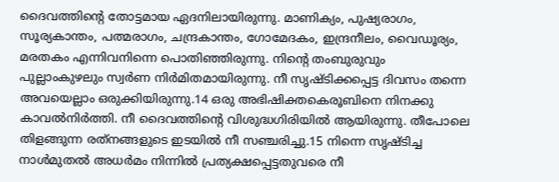ദൈവത്തിന്റെ തോട്ടമായ ഏദനിലായിരുന്നു. മാണിക്യം, പുഷ്യരാഗം, സൂര്യകാന്തം, പത്മരാഗം, ചന്ദ്രകാന്തം, ഗോമേദകം, ഇന്ദ്രനീലം, വൈഡൂര്യം, മരതകം എന്നിവനിന്നെ പൊതിഞ്ഞിരുന്നു. നിന്റെ തംബുരുവും പുല്ലാംകുഴലും സ്വര്‍ണ നിര്‍മിതമായിരുന്നു. നീ സൃഷ്ടിക്കപ്പെട്ട ദിവസം തന്നെ അവയെല്ലാം ഒരുക്കിയിരുന്നു.14 ഒരു അഭിഷിക്തകെരൂബിനെ നിനക്കു കാവല്‍നിര്‍ത്തി. നീ ദൈവത്തിന്റെ വിശുദ്ധഗിരിയില്‍ ആയിരുന്നു. തീപോലെ തിളങ്ങുന്ന രത്‌നങ്ങളുടെ ഇടയില്‍ നീ സഞ്ചരിച്ചു.15 നിന്നെ സൃഷ്ടിച്ച നാള്‍മുതല്‍ അധര്‍മം നിന്നില്‍ പ്രത്യക്ഷപ്പെട്ടതുവരെ നീ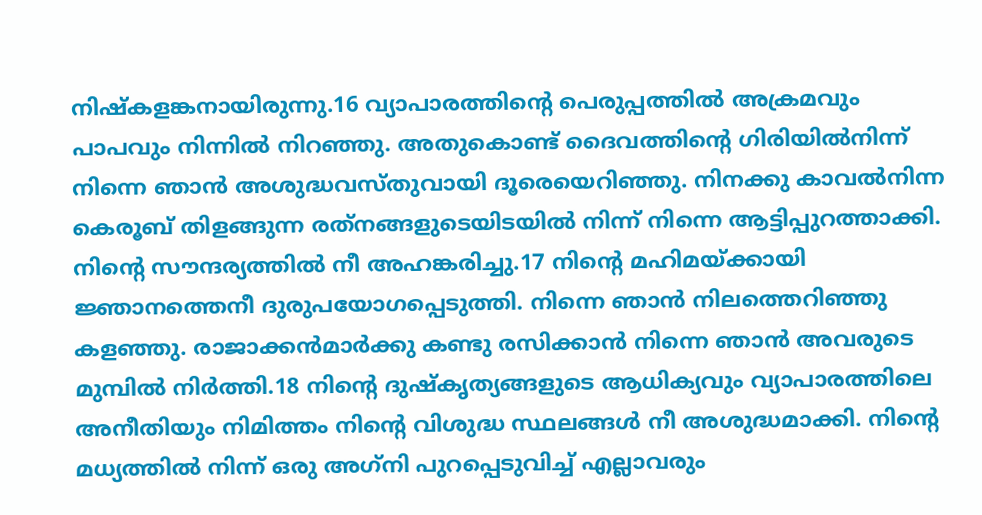നിഷ്‌കളങ്കനായിരുന്നു.16 വ്യാപാരത്തിന്റെ പെരുപ്പത്തില്‍ അക്രമവും പാപവും നിന്നില്‍ നിറഞ്ഞു. അതുകൊണ്ട് ദൈവത്തിന്റെ ഗിരിയില്‍നിന്ന് നിന്നെ ഞാന്‍ അശുദ്ധവസ്തുവായി ദൂരെയെറിഞ്ഞു. നിനക്കു കാവല്‍നിന്ന കെരൂബ് തിളങ്ങുന്ന രത്‌നങ്ങളുടെയിടയില്‍ നിന്ന് നിന്നെ ആട്ടിപ്പുറത്താക്കി. നിന്റെ സൗന്ദര്യത്തില്‍ നീ അഹങ്കരിച്ചു.17 നിന്റെ മഹിമയ്ക്കായി ജ്ഞാനത്തെനീ ദുരുപയോഗപ്പെടുത്തി. നിന്നെ ഞാന്‍ നിലത്തെറിഞ്ഞു കളഞ്ഞു. രാജാക്കന്‍മാര്‍ക്കു കണ്ടു രസിക്കാന്‍ നിന്നെ ഞാന്‍ അവരുടെ മുമ്പില്‍ നിര്‍ത്തി.18 നിന്റെ ദുഷ്‌കൃത്യങ്ങളുടെ ആധിക്യവും വ്യാപാരത്തിലെ അനീതിയും നിമിത്തം നിന്റെ വിശുദ്ധ സ്ഥലങ്ങള്‍ നീ അശുദ്ധമാക്കി. നിന്റെ മധ്യത്തില്‍ നിന്ന് ഒരു അഗ്‌നി പുറപ്പെടുവിച്ച് എല്ലാവരും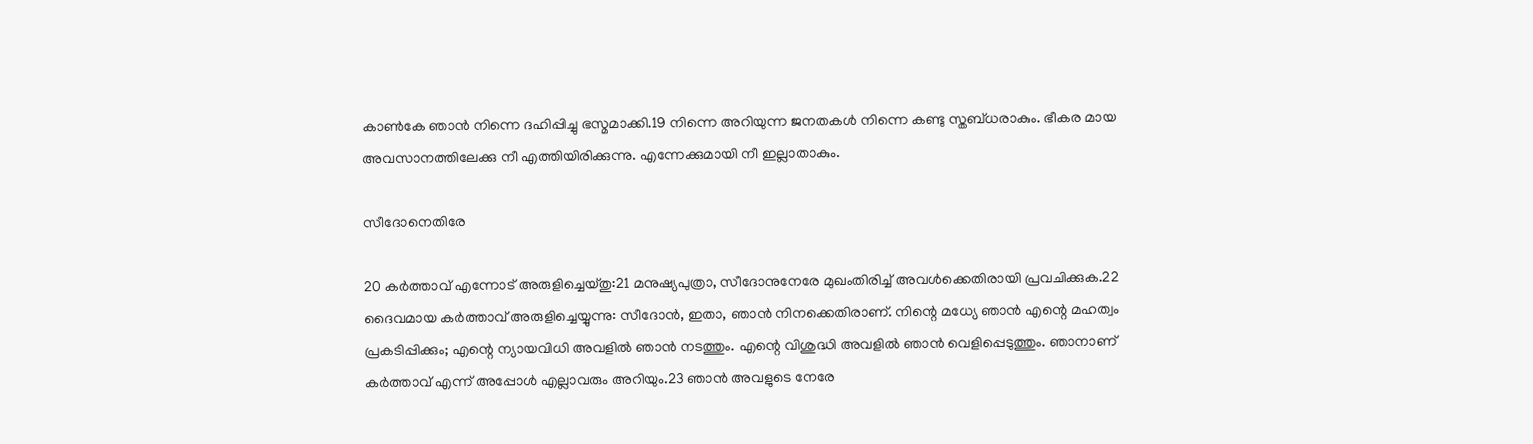കാണ്‍കേ ഞാന്‍ നിന്നെ ദഹിപ്പിച്ചു ഭസ്മമാക്കി.19 നിന്നെ അറിയുന്ന ജനതകള്‍ നിന്നെ കണ്ടു സ്തബ്ധരാകും. ഭീകര മായ അവസാനത്തിലേക്കു നീ എത്തിയിരിക്കുന്നു. എന്നേക്കുമായി നീ ഇല്ലാതാകും.

സീദോനെതിരേ

20 കര്‍ത്താവ് എന്നോട് അരുളിച്ചെയ്തു:21 മനുഷ്യപുത്രാ, സീദോനുനേരേ മുഖംതിരിച്ച് അവള്‍ക്കെതിരായി പ്രവചിക്കുക.22 ദൈവമായ കര്‍ത്താവ് അരുളിച്ചെയ്യുന്നു: സീദോന്‍, ഇതാ, ഞാന്‍ നിനക്കെതിരാണ്. നിന്റെ മധ്യേ ഞാന്‍ എന്റെ മഹത്വം പ്രകടിപ്പിക്കും; എന്റെ ന്യായവിധി അവളില്‍ ഞാന്‍ നടത്തും. എന്റെ വിശുദ്ധി അവളില്‍ ഞാന്‍ വെളിപ്പെടുത്തും. ഞാനാണ് കര്‍ത്താവ് എന്ന് അപ്പോള്‍ എല്ലാവരും അറിയും.23 ഞാന്‍ അവളുടെ നേരേ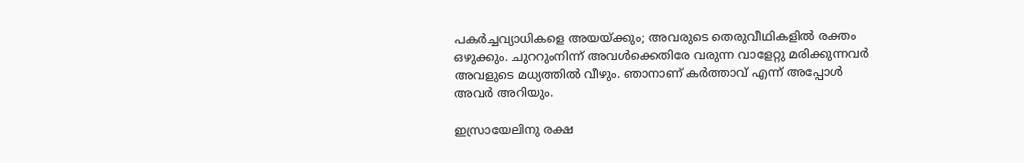പകര്‍ച്ചവ്യാധികളെ അയയ്ക്കും; അവരുടെ തെരുവീഥികളില്‍ രക്തം ഒഴുക്കും. ചുററുംനിന്ന് അവള്‍ക്കെതിരേ വരുന്ന വാളേറ്റു മരിക്കുന്നവര്‍ അവളുടെ മധ്യത്തില്‍ വീഴും. ഞാനാണ് കര്‍ത്താവ് എന്ന് അപ്പോള്‍ അവര്‍ അറിയും.

ഇസ്രായേലിനു രക്ഷ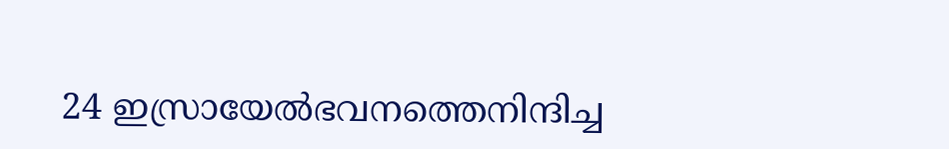24 ഇസ്രായേല്‍ഭവനത്തെനിന്ദിച്ച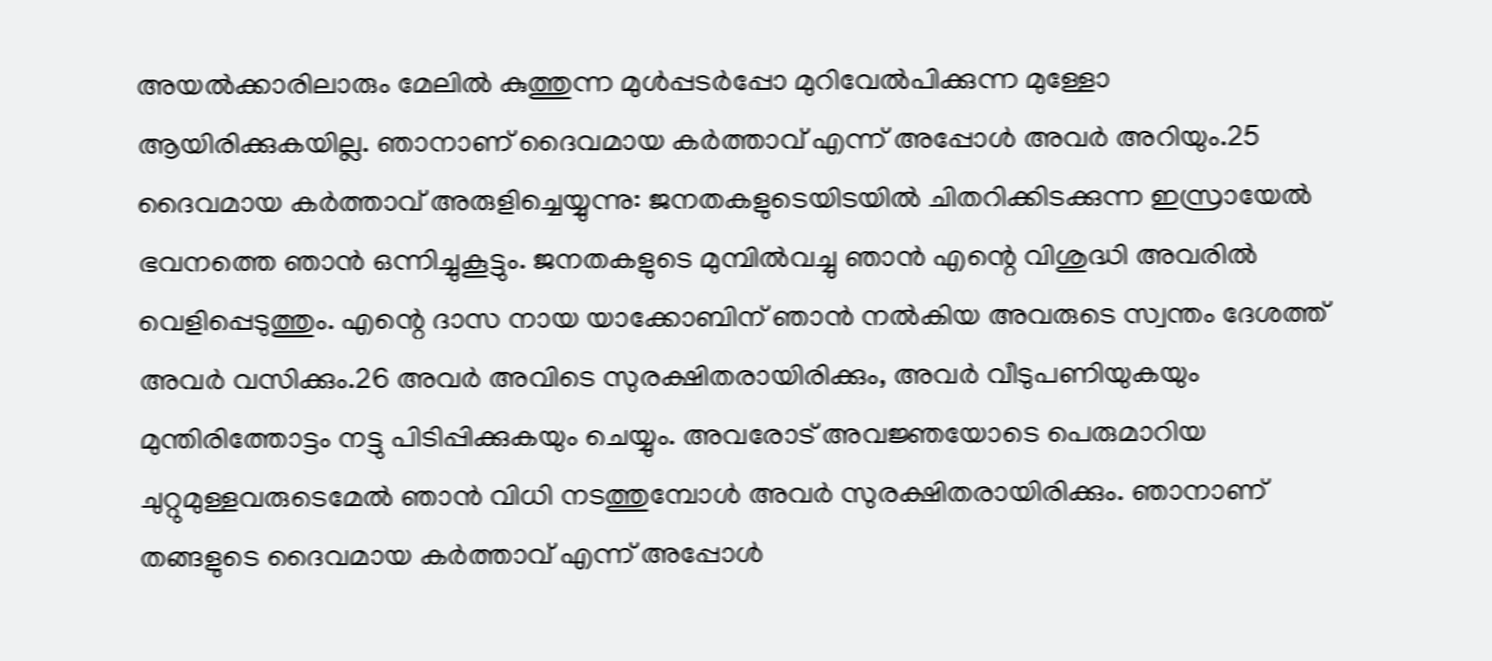അയല്‍ക്കാരിലാരും മേലില്‍ കുത്തുന്ന മുള്‍പ്പടര്‍പ്പോ മുറിവേല്‍പിക്കുന്ന മുള്ളോ ആയിരിക്കുകയില്ല. ഞാനാണ് ദൈവമായ കര്‍ത്താവ് എന്ന് അപ്പോള്‍ അവര്‍ അറിയും.25 ദൈവമായ കര്‍ത്താവ് അരുളിച്ചെയ്യുന്നു: ജനതകളുടെയിടയില്‍ ചിതറിക്കിടക്കുന്ന ഇസ്രായേല്‍ ഭവനത്തെ ഞാന്‍ ഒന്നിച്ചുകൂട്ടും. ജനതകളുടെ മുമ്പില്‍വച്ചു ഞാന്‍ എന്റെ വിശുദ്ധി അവരില്‍ വെളിപ്പെടുത്തും. എന്റെ ദാസ നായ യാക്കോബിന് ഞാന്‍ നല്‍കിയ അവരുടെ സ്വന്തം ദേശത്ത് അവര്‍ വസിക്കും.26 അവര്‍ അവിടെ സുരക്ഷിതരായിരിക്കും, അവര്‍ വീടുപണിയുകയും മുന്തിരിത്തോട്ടം നട്ടു പിടിപ്പിക്കുകയും ചെയ്യും. അവരോട് അവജ്ഞയോടെ പെരുമാറിയ ചുറ്റുമുള്ളവരുടെമേല്‍ ഞാന്‍ വിധി നടത്തുമ്പോള്‍ അവര്‍ സുരക്ഷിതരായിരിക്കും. ഞാനാണ് തങ്ങളുടെ ദൈവമായ കര്‍ത്താവ് എന്ന് അപ്പോള്‍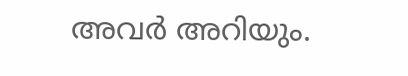അവര്‍ അറിയും.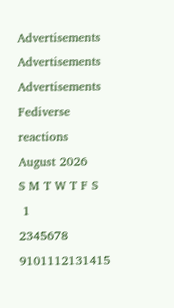Advertisements
Advertisements
Advertisements
Fediverse reactions
August 2026
S M T W T F S
 1
2345678
9101112131415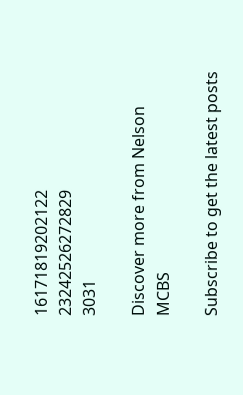16171819202122
23242526272829
3031

Discover more from Nelson MCBS

Subscribe to get the latest posts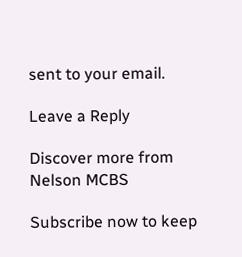sent to your email.

Leave a Reply

Discover more from Nelson MCBS

Subscribe now to keep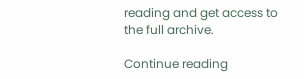reading and get access to the full archive.

Continue reading